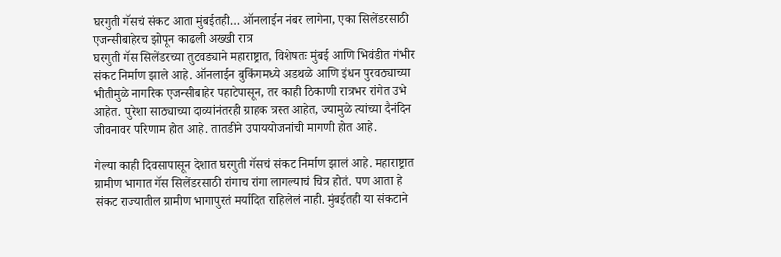घरगुती गॅसचं संकट आता मुंबईतही… ऑनलाईन नंबर लागेना, एका सिलेंडरसाठी एजन्सीबाहेरच झोपून काढली अख्खी रात्र
घरगुती गॅस सिलेंडरच्या तुटवड्याने महाराष्ट्रात, विशेषतः मुंबई आणि भिवंडीत गंभीर संकट निर्माण झाले आहे. ऑनलाईन बुकिंगमध्ये अडथळे आणि इंधन पुरवठ्याच्या भीतीमुळे नागरिक एजन्सीबाहेर पहाटेपासून, तर काही ठिकाणी रात्रभर रांगेत उभे आहेत. पुरेशा साठ्याच्या दाव्यांनंतरही ग्राहक त्रस्त आहेत, ज्यामुळे त्यांच्या दैनंदिन जीवनावर परिणाम होत आहे. तातडीने उपाययोजनांची मागणी होत आहे.

गेल्या काही दिवसापासून देशात घरगुती गॅसचं संकट निर्माण झालं आहे. महाराष्ट्रात ग्रामीण भागात गॅस सिलेंडरसाठी रांगाच रांगा लागल्याचं चित्र होतं. पण आता हे संकट राज्यातील ग्रामीण भागापुरतं मर्यादित राहिलेलं नाही. मुंबईतही या संकटाने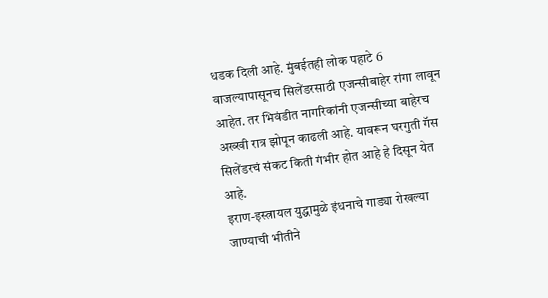धडक दिली आहे. मुंबईतही लोक पहाटे 6 वाजल्यापासूनच सिलेंडरसाठी एजन्सीबाहेर रांगा लावून आहेत. तर भिवंडीत नागरिकांनी एजन्सीच्या बाहेरच अख्खी रात्र झोपून काढली आहे. यावरून घरगुती गॅस सिलेंडरचं संकट किती गंभीर होत आहे हे दिसून येत आहे.
इराण-इस्त्रायल युद्धामुळे इंधनाचे गाड्या रोखल्या जाण्याची भीतीने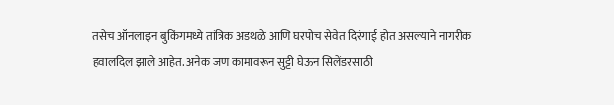तसेच ऑनलाइन बुकिंगमध्ये तांत्रिक अडथळे आणि घरपोच सेवेत दिरंगाई होत असल्याने नागरीक हवालदिल झाले आहेत. अनेक जण कामावरून सुट्टी घेऊन सिलेंडरसाठी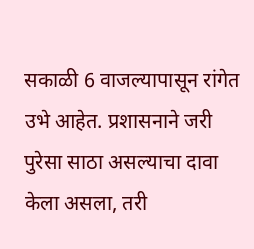सकाळी 6 वाजल्यापासून रांगेत उभे आहेत. प्रशासनाने जरी पुरेसा साठा असल्याचा दावा केला असला, तरी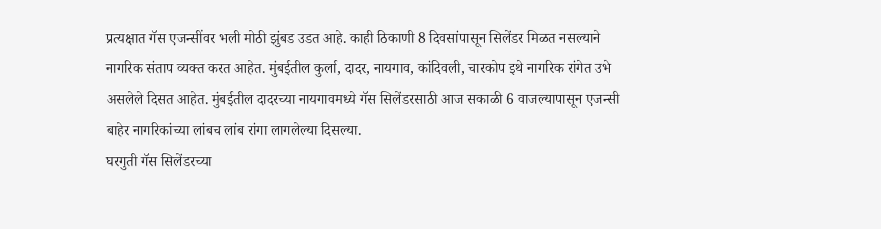प्रत्यक्षात गॅस एजन्सींवर भली मोठी झुंबड उडत आहे. काही ठिकाणी 8 दिवसांपासून सिलेंडर मिळत नसल्याने नागरिक संताप व्यक्त करत आहेत. मुंबईतील कुर्ला, दादर, नायगाव, कांदिवली, चारकोप इथे नागरिक रांगेत उभे असलेले दिसत आहेत. मुंबईतील दादरच्या नायगावमध्ये गॅस सिलेंडरसाठी आज सकाळी 6 वाजल्यापासून एजन्सी बाहेर नागरिकांच्या लांबच लांब रांगा लागलेल्या दिसल्या.
घरगुती गॅस सिलेंडरच्या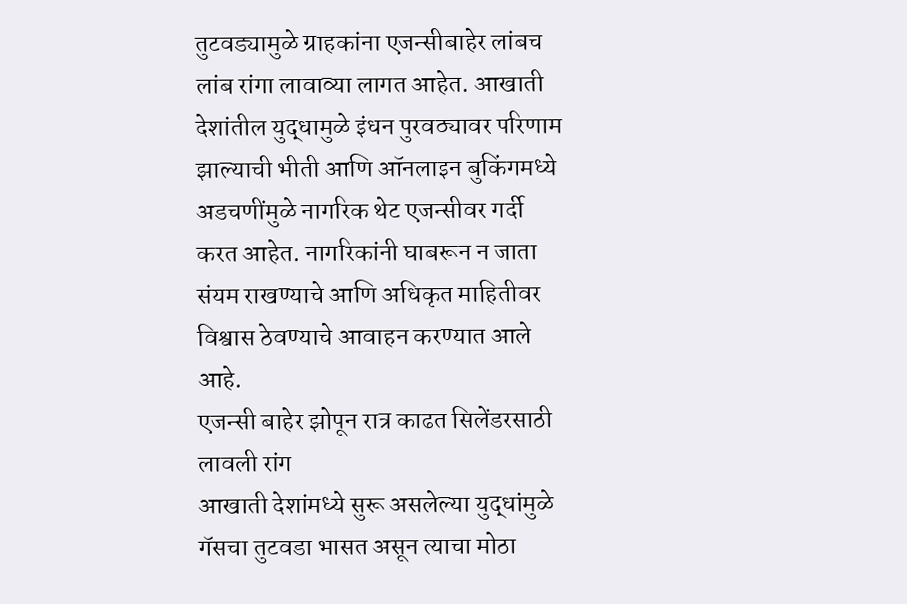तुटवड्यामुळे ग्राहकांना एजन्सीबाहेर लांबच लांब रांगा लावाव्या लागत आहेत. आखाती देशांतील युद्धामुळे इंधन पुरवठ्यावर परिणाम झाल्याची भीती आणि ऑनलाइन बुकिंगमध्ये अडचणींमुळे नागरिक थेट एजन्सीवर गर्दी करत आहेत. नागरिकांनी घाबरून न जाता संयम राखण्याचे आणि अधिकृत माहितीवर विश्वास ठेवण्याचे आवाहन करण्यात आले आहे.
एजन्सी बाहेर झोपून रात्र काढत सिलेंडरसाठी लावली रांग
आखाती देशांमध्ये सुरू असलेल्या युद्धांमुळे गॅसचा तुटवडा भासत असून त्याचा मोठा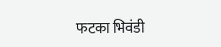फटका भिवंडी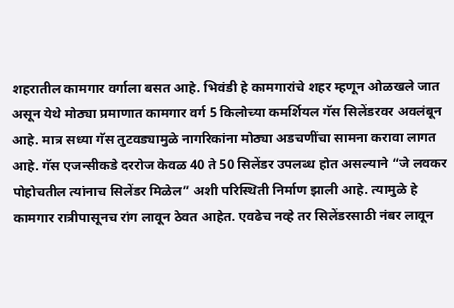शहरातील कामगार वर्गाला बसत आहे. भिवंडी हे कामगारांचे शहर म्हणून ओळखले जात असून येथे मोठ्या प्रमाणात कामगार वर्ग 5 किलोच्या कमर्शियल गॅस सिलेंडरवर अवलंबून आहे. मात्र सध्या गॅस तुटवड्यामुळे नागरिकांना मोठ्या अडचणींचा सामना करावा लागत आहे. गॅस एजन्सीकडे दररोज केवळ 40 ते 50 सिलेंडर उपलब्ध होत असल्याने “जे लवकर पोहोचतील त्यांनाच सिलेंडर मिळेल” अशी परिस्थिती निर्माण झाली आहे. त्यामुळे हे कामगार रात्रीपासूनच रांग लावून ठेवत आहेत. एवढेच नव्हे तर सिलेंडरसाठी नंबर लावून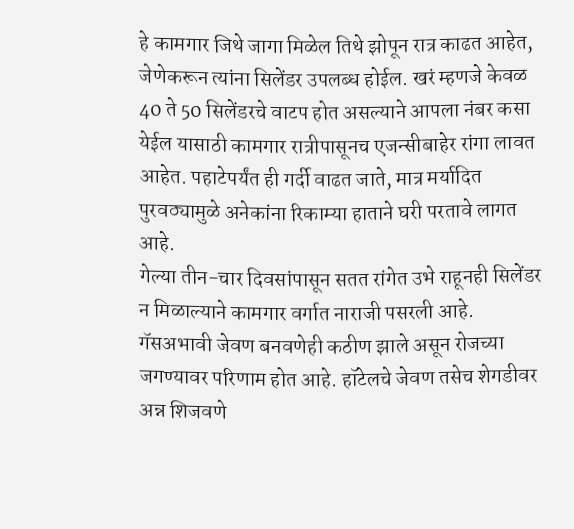हे कामगार जिथे जागा मिळेल तिथे झोपून रात्र काढत आहेत, जेणेकरून त्यांना सिलेंडर उपलब्ध होईल. खरं म्हणजे केवळ 40 ते 50 सिलेंडरचे वाटप होत असल्याने आपला नंबर कसा येईल यासाठी कामगार रात्रीपासूनच एजन्सीबाहेर रांगा लावत आहेत. पहाटेपर्यंत ही गर्दी वाढत जाते, मात्र मर्यादित पुरवठ्यामुळे अनेकांना रिकाम्या हाताने घरी परतावे लागत आहे.
गेल्या तीन-चार दिवसांपासून सतत रांगेत उभे राहूनही सिलेंडर न मिळाल्याने कामगार वर्गात नाराजी पसरली आहे. गॅसअभावी जेवण बनवणेही कठीण झाले असून रोजच्या जगण्यावर परिणाम होत आहे. हॉटेलचे जेवण तसेच शेगडीवर अन्न शिजवणे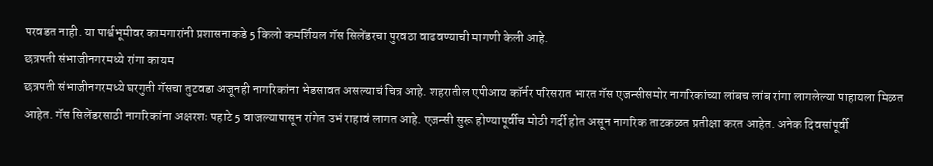परवडत नाही. या पार्श्वभूमीवर कामगारांनी प्रशासनाकडे 5 किलो कमर्शियल गॅस सिलेंडरचा पुरवठा वाढवण्याची मागणी केली आहे.
छत्रपती संभाजीनगरमध्ये रांगा कायम
छत्रपती संभाजीनगरमध्ये घरगुती गॅसचा तुटवडा अजूनही नागरिकांना भेडसावत असल्याचं चित्र आहे. शहरातील एपीआय कॉर्नर परिसरात भारत गॅस एजन्सीसमोर नागरिकांच्या लांबच लांब रांगा लागलेल्या पाहायला मिळत आहेत. गॅस सिलेंडरसाठी नागरिकांना अक्षरशः पहाटे 5 वाजल्यापासून रांगेत उभं राहावं लागत आहे. एजन्सी सुरू होण्यापूर्वीच मोठी गर्दी होत असून नागरिक ताटकळत प्रतीक्षा करत आहेत. अनेक दिवसांपूर्वी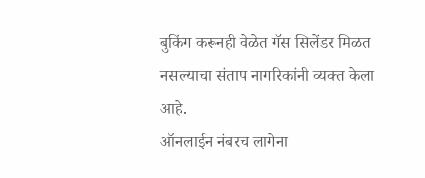बुकिंग करूनही वेळेत गॅस सिलेंडर मिळत नसल्याचा संताप नागरिकांनी व्यक्त केला आहे.
ऑनलाईन नंबरच लागेना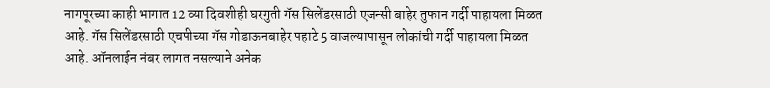नागपूरच्या काही भागात 12 व्या दिवशीही घरगुती गॅस सिलेंडरसाठी एजन्सी बाहेर तुफान गर्दी पाहायला मिळत आहे. गॅस सिलेंडरसाठी एचपीच्या गॅस गोडाऊनबाहेर पहाटे 5 वाजल्यापासून लोकांची गर्दी पाहायला मिळत आहे. ऑनलाईन नंबर लागत नसल्याने अनेक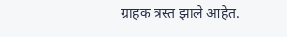ग्राहक त्रस्त झाले आहेत.